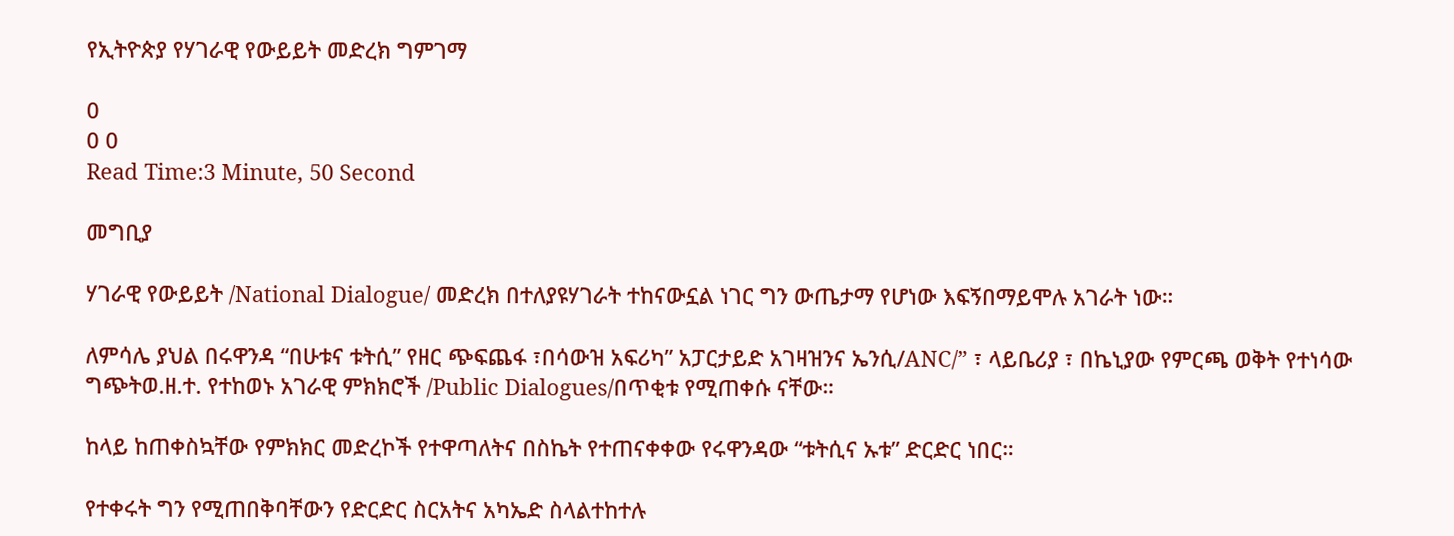የኢትዮጵያ የሃገራዊ የውይይት መድረክ ግምገማ

0
0 0
Read Time:3 Minute, 50 Second

መግቢያ

ሃገራዊ የውይይት /National Dialogue/ መድረክ በተለያዩሃገራት ተከናውኗል ነገር ግን ውጤታማ የሆነው እፍኝበማይሞሉ አገራት ነው።

ለምሳሌ ያህል በሩዋንዳ “በሁቱና ቱትሲ” የዘር ጭፍጨፋ ፣በሳውዝ አፍሪካ” አፓርታይድ አገዛዝንና ኤንሲ/ANC/” ፣ ላይቤሪያ ፣ በኬኒያው የምርጫ ወቅት የተነሳው ግጭትወ.ዘ.ተ. የተከወኑ አገራዊ ምክክሮች /Public Dialogues/በጥቂቱ የሚጠቀሱ ናቸው።

ከላይ ከጠቀስኳቸው የምክክር መድረኮች የተዋጣለትና በስኬት የተጠናቀቀው የሩዋንዳው “ቱትሲና ኡቱ” ድርድር ነበር።

የተቀሩት ግን የሚጠበቅባቸውን የድርድር ስርአትና አካኤድ ስላልተከተሉ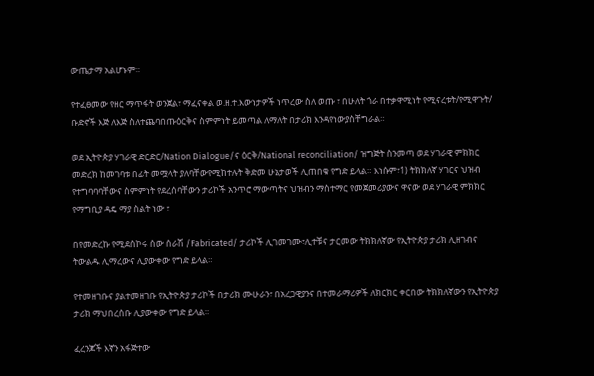ውጤታማ አልሆኑም።

የተፈፀመው የዘር ማጥፋት ወንጀል፣ ማፈናቀል ወ.ዘ.ተ.እውነታዎች ነጥረው ስለ ወጡ ፣ በሁለት ጎራ በተቃዋሚነት የሚናረቱት/የሚዋጉት/ ቡድኖች እጅ ለእጅ ስለተጨባበጡዕርቅና ስምምነት ይመጣል ለማለት በታሪክ እንዳየነውያስቸግራል።

ወደ ኢትዮጵያ ሃገራዊ ድርድር/Nation Dialogue/ና ዕርቅ/National reconciliation/ ዝግጅት ስንመጣ ወደ ሃገራዊ ምክክር መድረክ ከመገባቱ በፊት መሟላት ያለባቸውየሚከተሉት ቅድመ ሁኔታወች ሊጠበቁ የግድ ይላል። እነሱም፣1) ትክክለኛ ሃገርና ህዝብ የተግባባባቸውና ስምምነት የደረሰባቸውን ታሪኮች አንጥሮ ማውጣትና ህዝብን ማስተማር የመጀመሪያውና ዋናው ወደ ሃገራዊ ምክክር የማግቢያ ዳዴ ማያ ስልት ነው ፣

በየመድረኩ የሚደሰኮሩ ሰው ሰራሽ /Fabricated/ ታሪኮች ሊገመገሙ፣ሊተቹና ታርመው ትክክለኛው የኢትዮጵያ ታሪክ ሊዘገብና ትውልዱ ሊማረውና ሊያውቀው የግድ ይላል።

የተመዘገቡና ያልተመዘገቡ የኢትዮጵያ ታሪኮች በታሪክ ሙሁራን፣ በአረጋዊያንና በተመራማሪዎች ለክርክር ቀርበው ትክክለኛውን የኢትዮጵያ ታሪክ ማህበረሰቡ ሊያውቀው የግድ ይላል።

ፈረንጆች እኛን አፋጅተው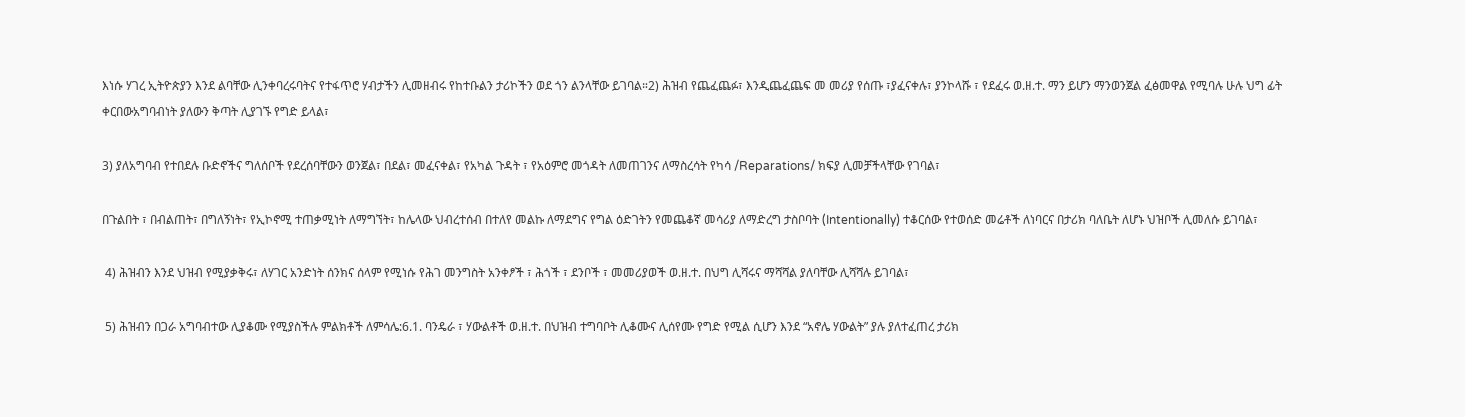እነሱ ሃገረ ኢትዮጵያን እንደ ልባቸው ሊንቀባረሩባትና የተፋጥሮ ሃብታችን ሊመዘብሩ የከተቡልን ታሪኮችን ወደ ጎን ልንላቸው ይገባል።2) ሕዝብ የጨፈጨፉ፣ እንዲጨፈጨፍ መ መሪያ የሰጡ ፣ያፈናቀሉ፣ ያንኮላሹ ፣ የደፈሩ ወ.ዘ.ተ. ማን ይሆን ማንወንጀል ፈፅመዋል የሚባሉ ሁሉ ህግ ፊት ቀርበውአግባብነት ያለውን ቅጣት ሊያገኙ የግድ ይላል፣

3) ያለአግባብ የተበደሉ ቡድኖችና ግለሰቦች የደረሰባቸውን ወንጀል፣ በደል፣ መፈናቀል፣ የአካል ጉዳት ፣ የአዕምሮ መጎዳት ለመጠገንና ለማስረሳት የካሳ /Reparations/ ክፍያ ሊመቻችላቸው የገባል፣

በጉልበት ፣ በብልጠት፣ በግለኝነት፣ የኢኮኖሚ ተጠቃሚነት ለማግኘት፣ ከሌላው ህብረተሰብ በተለየ መልኩ ለማደግና የግል ዕድገትን የመጨቆኛ መሳሪያ ለማድረግ ታስቦባት (Intentionally) ተቆርሰው የተወሰድ መሬቶች ለነባርና በታሪክ ባለቤት ለሆኑ ህዝቦች ሊመለሱ ይገባል፣

 4) ሕዝብን እንደ ህዝብ የሚያቃቅሩ፣ ለሃገር አንድነት ሰንክና ሰላም የሚነሱ የሕገ መንግስት አንቀፆች ፣ ሕጎች ፣ ደንቦች ፣ መመሪያወች ወ.ዘ.ተ. በህግ ሊሻሩና ማሻሻል ያለባቸው ሊሻሻሉ ይገባል፣

 5) ሕዝብን በጋራ አግባብተው ሊያቆሙ የሚያስችሉ ምልክቶች ለምሳሌ:6.1. ባንዴራ ፣ ሃውልቶች ወ.ዘ.ተ. በህዝብ ተግባቦት ሊቆሙና ሊሰየሙ የግድ የሚል ሲሆን እንደ “አኖሌ ሃውልት” ያሉ ያለተፈጠረ ታሪክ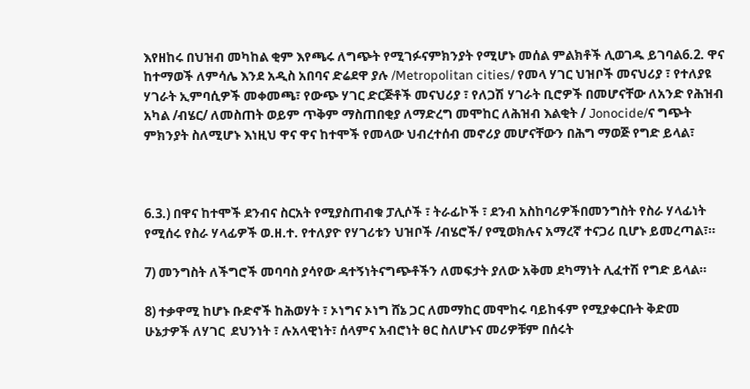እየዘከሩ በህዝብ መካከል ቂም እየጫሩ ለግጭት የሚገፉናምክንያት የሚሆኑ መሰል ምልክቶች ሊወገዱ ይገባል6.2. ዋና ከተማወች ለምሳሌ እንደ አዲስ አበባና ድሬደዋ ያሉ /Metropolitan cities/ የመላ ሃገር ህዝቦች መናህሪያ ፣ የተለያዩ ሃገራት ኢምባሲዎች መቀመጫ፣ የውጭ ሃገር ድርጅቶች መናህሪያ ፣ የለጋሽ ሃገራት ቢሮዎች በመሆናቸው ለአንድ የሕዝብ አካል /ብሄር/ ለመስጠት ወይም ጥቅም ማስጠበቂያ ለማድረግ መሞከር ለሕዝብ እልቂት / Jonocide/ና ግጭት ምክንያት ስለሚሆኑ እነዚህ ዋና ዋና ከተሞች የመላው ህብረተሰብ መኖሪያ መሆናቸውን በሕግ ማወጅ የግድ ይላል፣



6.3.) በዋና ከተሞች ደንብና ስርአት የሚያስጠብቁ ፓሊሶች ፣ ትራፊኮች ፣ ደንብ አስከባሪዎችበመንግስት የስራ ሃላፊነት የሚሰሩ የስራ ሃላፊዎች ወ.ዘ.ተ. የተለያዮ የሃገሪቱን ህዝቦች /ብሄሮች/ የሚወክሉና አማረኛ ተናጋሪ ቢሆኑ ይመረጣል፣።

7) መንግስት ለችግሮች መባባስ ያሳየው ዳተኝነትናግጭቶችን ለመፍታት ያለው አቅመ ደካማነት ሊፈተሽ የግድ ይላል።

8) ተቃዋሚ ከሆኑ ቡድኖች ከሕወሃት ፣ ኦነግና ኦነግ ሸኔ ጋር ለመማከር መሞከሩ ባይከፋም የሚያቀርቡት ቅድመ ሁኔታዎች ለሃገር  ደህንነት ፣ ሉአላዊነት፣ ሰላምና አብሮነት ፀር ስለሆኑና መሪዎቹም በሰሩት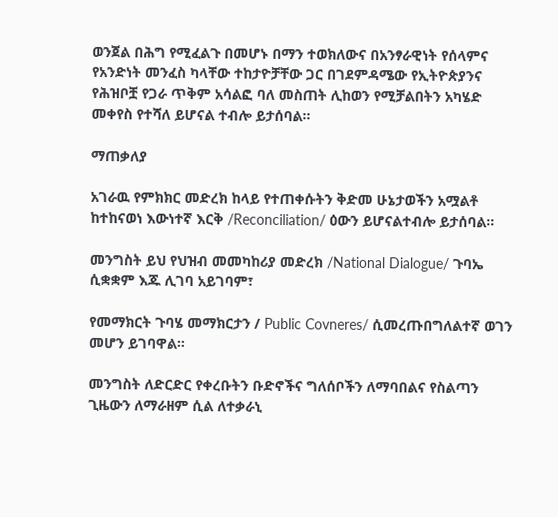ወንጀል በሕግ የሚፈልጉ በመሆኑ በማን ተወክለውና በአንፃራዊነት የሰላምና የአንድነት መንፈስ ካላቸው ተከታዮቻቸው ጋር በገደምዳሜው የኢትዮጵያንና የሕዝቦቿ የጋራ ጥቅም አሳልፎ ባለ መስጠት ሊከወን የሚቻልበትን አካሄድ መቀየስ የተሻለ ይሆናል ተብሎ ይታሰባል።

ማጠቃለያ

አገራዉ የምክክር መድረክ ከላይ የተጠቀሱትን ቅድመ ሁኔታወችን አሟልቶ ከተከናወነ እውነተኛ እርቅ /Reconciliation/ ዕውን ይሆናልተብሎ ይታሰባል።

መንግስት ይህ የህዝብ መመካከሪያ መድረክ /National Dialogue/ ጉባኤ ሲቋቋም እጁ ሊገባ አይገባም፣

የመማክርት ጉባሄ መማክርታን / Public Covneres/ ሲመረጡበግለልተኛ ወገን መሆን ይገባዋል።

መንግስት ለድርድር የቀረቡትን ቡድኖችና ግለሰቦችን ለማባበልና የስልጣን ጊዜውን ለማራዘም ሲል ለተቃራኒ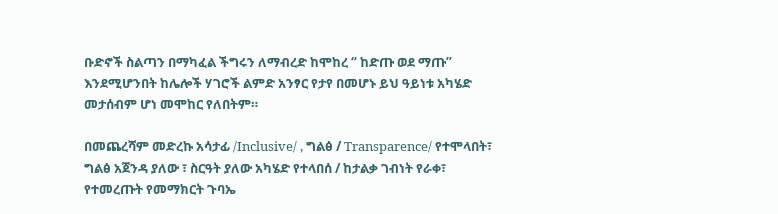ቡድኖች ስልጣን በማካፈል ችግሩን ለማብረድ ከሞከረ “ ከድጡ ወደ ማጡ” እንደሚሆንበት ከሌሎች ሃገሮች ልምድ አንፃር የታየ በመሆኑ ይህ ዓይነቱ አካሄድ መታሰብም ሆነ መሞከር የለበትም።

በመጨረሻም መድረኩ አሳታፊ /Inclusive/ , ግልፅ / Transparence/ የተሞላበት፣ ግልፅ አጀንዳ ያለው ፣ ስርዓት ያለው አካሄድ የተላበሰ / ከታልቃ ገብነት የራቀ፣ የተመረጡት የመማክርት ጉባኤ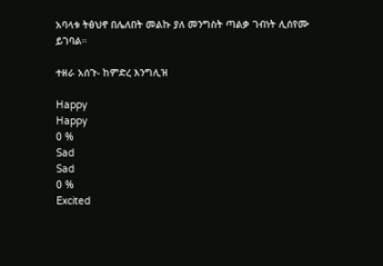አባላቱ ትፅህኖ በሌለበት መልኩ ያለ መንግስት ጣልቃ ገብነት ሊሰየሙ ይገባል።

ተዘራ አሰጉ- ከምድረ እንግሊዝ

Happy
Happy
0 %
Sad
Sad
0 %
Excited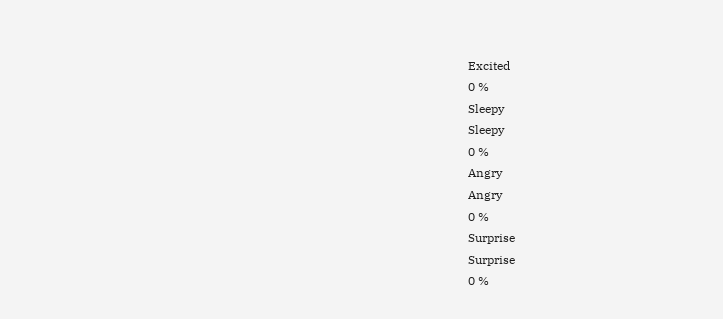Excited
0 %
Sleepy
Sleepy
0 %
Angry
Angry
0 %
Surprise
Surprise
0 %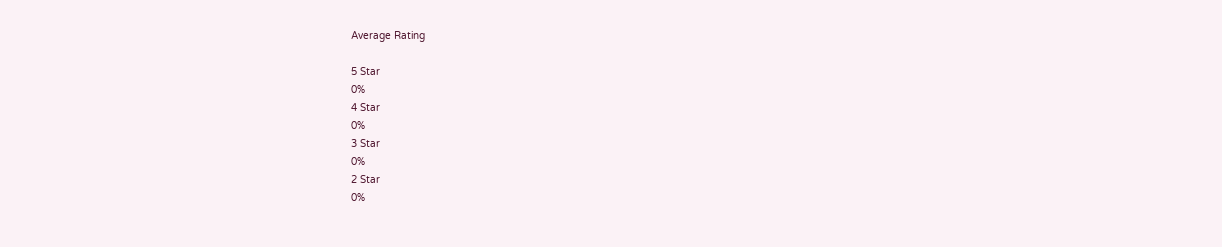Average Rating

5 Star
0%
4 Star
0%
3 Star
0%
2 Star
0%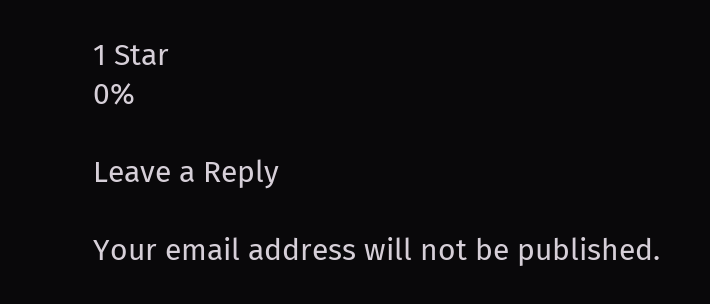1 Star
0%

Leave a Reply

Your email address will not be published.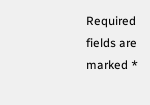Required fields are marked *